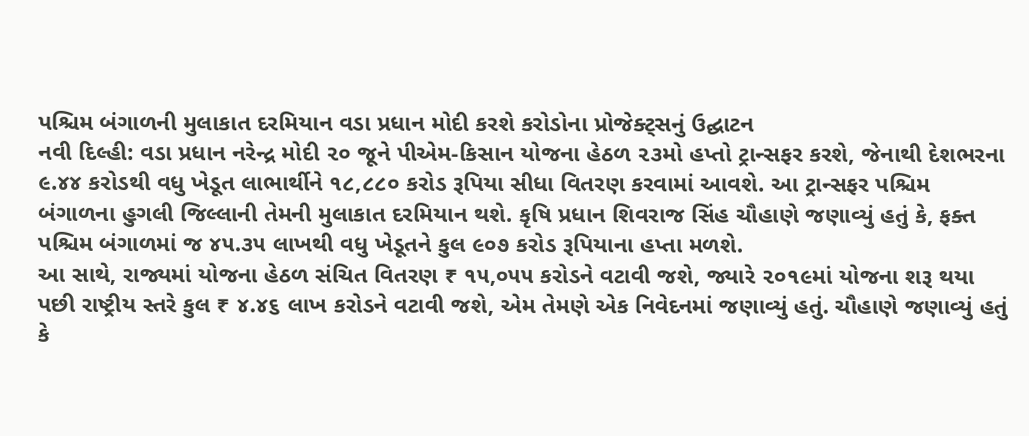પશ્ચિમ બંગાળની મુલાકાત દરમિયાન વડા પ્રધાન મોદી કરશે કરોડોના પ્રોજેક્ટ્સનું ઉદ્ઘાટન
નવી દિલ્હી: વડા પ્રધાન નરેન્દ્ર મોદી ૨૦ જૂને પીએમ-કિસાન યોજના હેઠળ ૨૩મો હપ્તો ટ્રાન્સફર કરશે, જેનાથી દેશભરના ૯.૪૪ કરોડથી વધુ ખેડૂત લાભાર્થીને ૧૮,૮૮૦ કરોડ રૂપિયા સીધા વિતરણ કરવામાં આવશે. આ ટ્રાન્સફર પશ્ચિમ બંગાળના હુગલી જિલ્લાની તેમની મુલાકાત દરમિયાન થશે. કૃષિ પ્રધાન શિવરાજ સિંહ ચૌહાણે જણાવ્યું હતું કે, ફક્ત પશ્ચિમ બંગાળમાં જ ૪૫.૩૫ લાખથી વધુ ખેડૂતને કુલ ૯૦૭ કરોડ રૂપિયાના હપ્તા મળશે.
આ સાથે, રાજ્યમાં યોજના હેઠળ સંચિત વિતરણ ₹ ૧૫,૦૫૫ કરોડને વટાવી જશે, જ્યારે ૨૦૧૯માં યોજના શરૂ થયા પછી રાષ્ટ્રીય સ્તરે કુલ ₹ ૪.૪૬ લાખ કરોડને વટાવી જશે, એમ તેમણે એક નિવેદનમાં જણાવ્યું હતું. ચૌહાણે જણાવ્યું હતું કે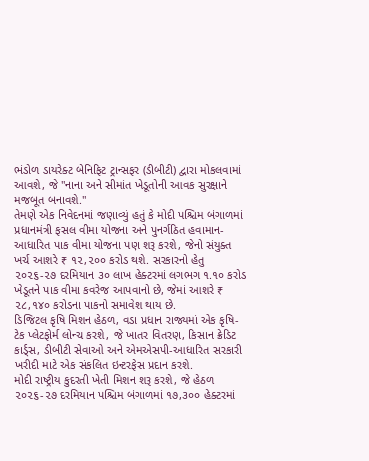ભંડોળ ડાયરેક્ટ બેનિફિટ ટ્રાન્સફર (ડીબીટી) દ્વારા મોકલવામાં આવશે, જે "નાના અને સીમાંત ખેડૂતોની આવક સુરક્ષાને મજબૂત બનાવશે."
તેમણે એક નિવેદનમાં જણાવ્યું હતું કે મોદી પશ્ચિમ બંગાળમાં પ્રધાનમંત્રી ફસલ વીમા યોજના અને પુનર્ગઠિત હવામાન-આધારિત પાક વીમા યોજના પણ શરૂ કરશે, જેનો સંયુક્ત ખર્ચ આશરે ₹ ૧૨,૨૦૦ કરોડ થશે. સરકારનો હેતુ ૨૦૨૬-૨૭ દરમિયાન ૩૦ લાખ હેક્ટરમાં લગભગ ૧.૧૦ કરોડ ખેડૂતને પાક વીમા કવરેજ આપવાનો છે, જેમાં આશરે ₹ ૨૮,૧૪૦ કરોડના પાકનો સમાવેશ થાય છે.
ડિજિટલ કૃષિ મિશન હેઠળ, વડા પ્રધાન રાજ્યમાં એક કૃષિ-ટેક પ્લેટફોર્મ લોન્ચ કરશે, જે ખાતર વિતરણ, કિસાન ક્રેડિટ કાર્ડ્સ, ડીબીટી સેવાઓ અને એમએસપી-આધારિત સરકારી ખરીદી માટે એક સંકલિત ઇન્ટરફેસ પ્રદાન કરશે.
મોદી રાષ્ટ્રીય કુદરતી ખેતી મિશન શરૂ કરશે, જે હેઠળ ૨૦૨૬-૨૭ દરમિયાન પશ્ચિમ બંગાળમાં ૧૭,૩૦૦ હેક્ટરમાં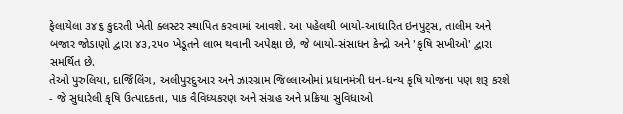ફેલાયેલા ૩૪૬ કુદરતી ખેતી ક્લસ્ટર સ્થાપિત કરવામાં આવશે. આ પહેલથી બાયો-આધારિત ઇનપુટ્સ, તાલીમ અને બજાર જોડાણો દ્વારા ૪૩,૨૫૦ ખેડૂતને લાભ થવાની અપેક્ષા છે, જે બાયો-સંસાધન કેન્દ્રો અને 'કૃષિ સખીઓ' દ્વારા સમર્થિત છે.
તેઓ પુરુલિયા, દાર્જિલિંગ, અલીપુરદુઆર અને ઝારગ્રામ જિલ્લાઓમાં પ્રધાનમંત્રી ધન-ધન્ય કૃષિ યોજના પણ શરૂ કરશે - જે સુધારેલી કૃષિ ઉત્પાદકતા, પાક વૈવિધ્યકરણ અને સંગ્રહ અને પ્રક્રિયા સુવિધાઓ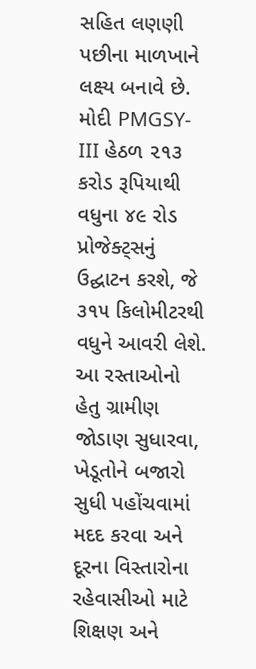સહિત લણણી પછીના માળખાને લક્ષ્ય બનાવે છે.
મોદી PMGSY-III હેઠળ ૨૧૩ કરોડ રૂપિયાથી વધુના ૪૯ રોડ પ્રોજેક્ટ્સનું ઉદ્ઘાટન કરશે, જે ૩૧૫ કિલોમીટરથી વધુને આવરી લેશે. આ રસ્તાઓનો હેતુ ગ્રામીણ જોડાણ સુધારવા, ખેડૂતોને બજારો સુધી પહોંચવામાં મદદ કરવા અને દૂરના વિસ્તારોના રહેવાસીઓ માટે શિક્ષણ અને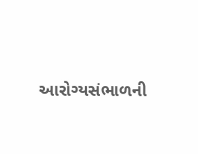આરોગ્યસંભાળની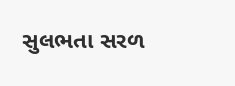સુલભતા સરળ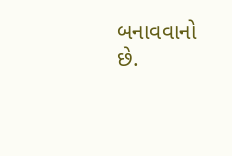બનાવવાનો છે.